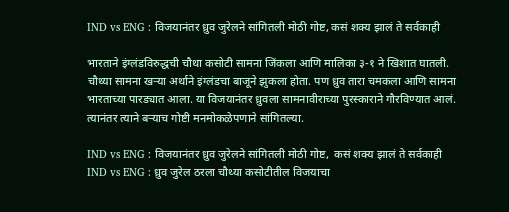IND vs ENG : विजयानंतर ध्रुव जुरेलने सांगितली मोठी गोष्ट, कसं शक्य झालं ते सर्वकाही

भारताने इंग्लंडविरुद्धची चौथा कसोटी सामना जिंकला आणि मालिका ३-१ ने खिशात घातली. चौथ्या सामना खऱ्या अर्थाने इंग्लंडचा बाजूने झुकला होता. पण ध्रुव तारा चमकला आणि सामना भारताच्या पारड्यात आला. या विजयानंतर ध्रुवला सामनावीराच्या पुरस्काराने गौरविण्यात आलं. त्यानंतर त्याने बऱ्याच गोष्टी मनमोकळेपणाने सांगितल्या.

IND vs ENG : विजयानंतर ध्रुव जुरेलने सांगितली मोठी गोष्ट,  कसं शक्य झालं ते सर्वकाही
IND vs ENG : ध्रुव जुरेल ठरला चौथ्या कसोटीतील विजयाचा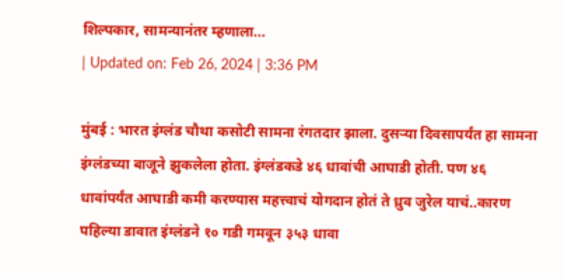शिल्पकार, सामन्यानंतर म्हणाला...
| Updated on: Feb 26, 2024 | 3:36 PM

मुंबई : भारत इंग्लंड चौथा कसोटी सामना रंगतदार झाला. दुसऱ्या दिवसापर्यंत हा सामना इंग्लंडच्या बाजूने झुकलेला होता. इंग्लंडकडे ४६ धावांची आघाडी होती. पण ४६ धावांपर्यंत आघाडी कमी करण्यास महत्त्वाचं योगदान होतं ते ध्रुव जुरेल याचं..कारण पहिल्या डावात इंग्लंडने १० गडी गमवून ३५३ धावा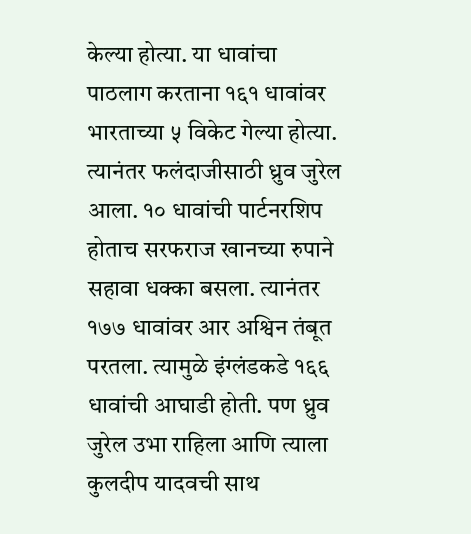केल्या होत्या. या धावांचा पाठलाग करताना १६१ धावांवर भारताच्या ५ विकेट गेल्या होत्या. त्यानंतर फलंदाजीसाठी ध्रुव जुरेल आला. १० धावांची पार्टनरशिप होताच सरफराज खानच्या रुपाने सहावा धक्का बसला. त्यानंतर १७७ धावांवर आर अश्विन तंबूत परतला. त्यामुळे इंग्लंडकडे १६६ धावांची आघाडी होती. पण ध्रुव जुरेल उभा राहिला आणि त्याला कुलदीप यादवची साथ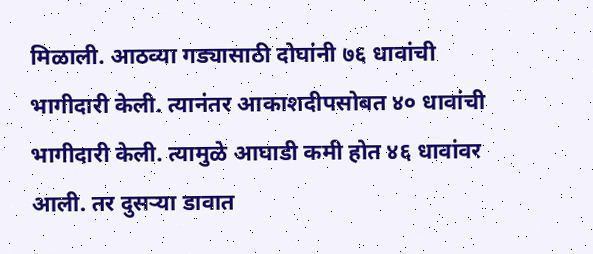मिळाली. आठव्या गड्यासाठी दोघांनी ७६ धावांची भागीदारी केली. त्यानंतर आकाशदीपसोबत ४० धावांची भागीदारी केली. त्यामुळे आघाडी कमी होत ४६ धावांवर आली. तर दुसऱ्या डावात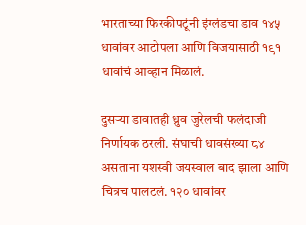भारताच्या फिरकीपटूंनी इंग्लंडचा डाव १४५ धावांवर आटोपला आणि विजयासाठी १९१ धावांचं आव्हान मिळालं.

दुसऱ्या डावातही ध्रुव जुरेलची फलंदाजी निर्णायक ठरली. संघाची धावसंख्या ८४ असताना यशस्वी जयस्वाल बाद झाला आणि चित्रच पालटलं. १२० धावांवर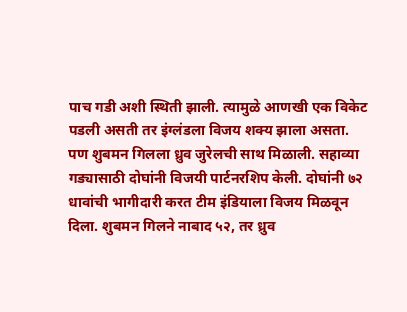पाच गडी अशी स्थिती झाली. त्यामुळे आणखी एक विकेट पडली असती तर इंग्लंडला विजय शक्य झाला असता. पण शुबमन गिलला ध्रुव जुरेलची साथ मिळाली. सहाव्या गड्यासाठी दोघांनी विजयी पार्टनरशिप केली. दोघांनी ७२ धावांची भागीदारी करत टीम इंडियाला विजय मिळवून दिला. शुबमन गिलने नाबाद ५२, तर ध्रुव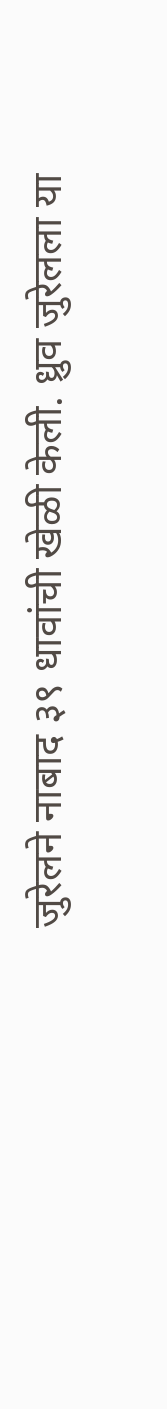जुरेलने नाबाद ३९ धावांची खेळी केली. ध्रुव जुरेलला या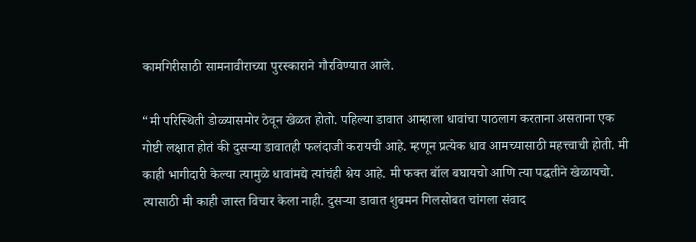कामगिरीसाठी सामनावीराच्या पुरस्काराने गौरविण्यात आले.

“मी परिस्थिती डोळ्यासमोर ठेवून खेळत होतो. पहिल्या डावात आम्हाला धावांचा पाठलाग करताना असताना एक गोष्टी लक्षात होतं की दुसऱ्या डावातही फलंदाजी करायची आहे. म्हणून प्रत्येक धाव आमच्यासाठी महत्त्वाची होती. मी काही भागीदारी केल्या त्यामुळे धावांमद्ये त्यांचंही श्रेय आहे. मी फक्त बॉल बघायचो आणि त्या पद्धतीने खेळायचो. त्यासाठी मी काही जास्त विचार केला नाही. दुसऱ्या डावात शुबमन गिलसोबत चांगला संवाद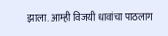झाला. आम्ही विजयी धावांचा पाठलाग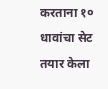करताना १० धावांचा सेट तयार केला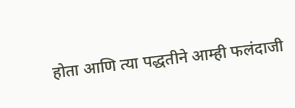होता आणि त्या पद्धतीने आम्ही फलंदाजी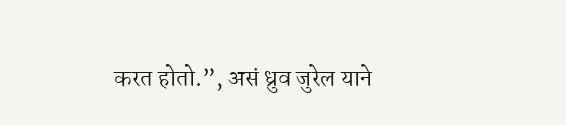करत होतो.”, असं ध्रुव जुरेल याने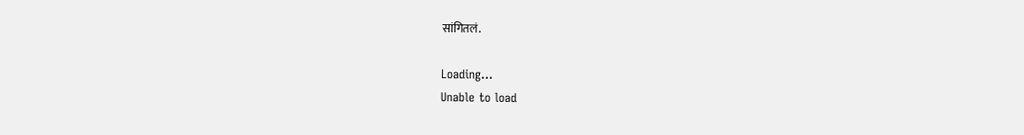सांगितलं.

Loading...
Unable to load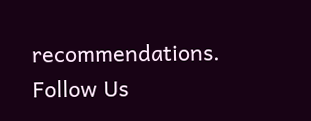recommendations.
Follow Us